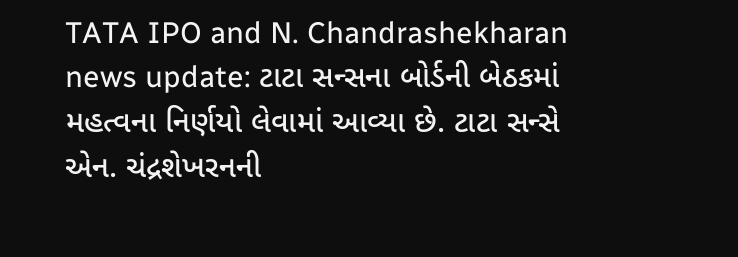TATA IPO and N. Chandrashekharan news update: ટાટા સન્સના બોર્ડની બેઠકમાં મહત્વના નિર્ણયો લેવામાં આવ્યા છે. ટાટા સન્સે એન. ચંદ્રશેખરનની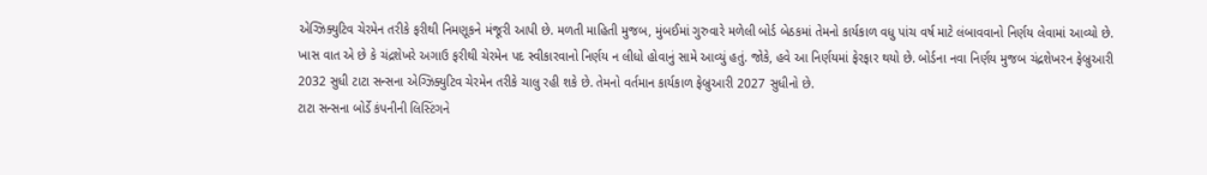એગ્ઝિક્યુટિવ ચેરમેન તરીકે ફરીથી નિમણૂકને મંજૂરી આપી છે. મળતી માહિતી મુજબ, મુંબઈમાં ગુરુવારે મળેલી બોર્ડ બેઠકમાં તેમનો કાર્યકાળ વધુ પાંચ વર્ષ માટે લંબાવવાનો નિર્ણય લેવામાં આવ્યો છે.
ખાસ વાત એ છે કે ચંદ્રશેખરે અગાઉ ફરીથી ચેરમેન પદ સ્વીકારવાનો નિર્ણય ન લીધો હોવાનું સામે આવ્યું હતું. જોકે, હવે આ નિર્ણયમાં ફેરફાર થયો છે. બોર્ડના નવા નિર્ણય મુજબ ચંદ્રશેખરન ફેબ્રુઆરી 2032 સુધી ટાટા સન્સના એગ્ઝિક્યુટિવ ચેરમેન તરીકે ચાલુ રહી શકે છે. તેમનો વર્તમાન કાર્યકાળ ફેબ્રુઆરી 2027 સુધીનો છે.
ટાટા સન્સના બોર્ડે કંપનીની લિસ્ટિંગને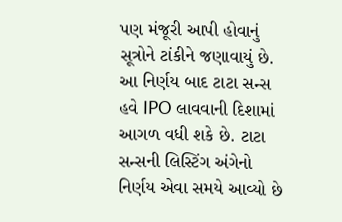પણ મંજૂરી આપી હોવાનું સૂત્રોને ટાંકીને જણાવાયું છે. આ નિર્ણય બાદ ટાટા સન્સ હવે IPO લાવવાની દિશામાં આગળ વધી શકે છે. ટાટા સન્સની લિસ્ટિંગ અંગેનો નિર્ણય એવા સમયે આવ્યો છે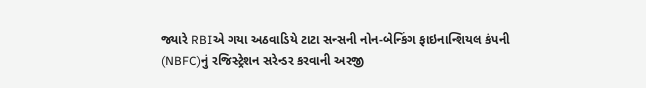જ્યારે RBIએ ગયા અઠવાડિયે ટાટા સન્સની નોન-બેન્કિંગ ફાઇનાન્શિયલ કંપની (NBFC)નું રજિસ્ટ્રેશન સરેન્ડર કરવાની અરજી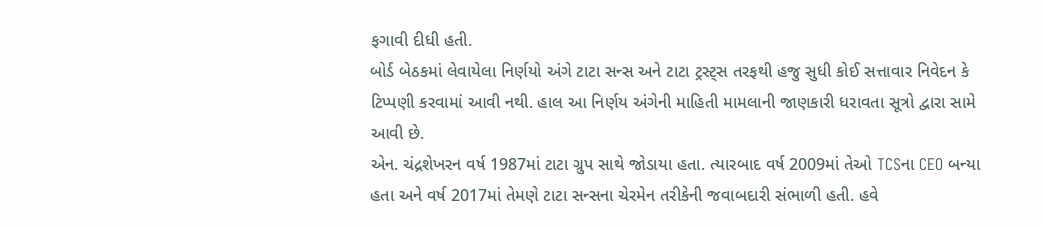ફગાવી દીધી હતી.
બોર્ડ બેઠકમાં લેવાયેલા નિર્ણયો અંગે ટાટા સન્સ અને ટાટા ટ્રસ્ટ્સ તરફથી હજુ સુધી કોઈ સત્તાવાર નિવેદન કે ટિપ્પણી કરવામાં આવી નથી. હાલ આ નિર્ણય અંગેની માહિતી મામલાની જાણકારી ધરાવતા સૂત્રો દ્વારા સામે આવી છે.
એન. ચંદ્રશેખરન વર્ષ 1987માં ટાટા ગ્રુપ સાથે જોડાયા હતા. ત્યારબાદ વર્ષ 2009માં તેઓ TCSના CEO બન્યા હતા અને વર્ષ 2017માં તેમણે ટાટા સન્સના ચેરમેન તરીકેની જવાબદારી સંભાળી હતી. હવે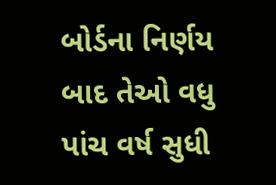બોર્ડના નિર્ણય બાદ તેઓ વધુ પાંચ વર્ષ સુધી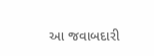આ જવાબદારી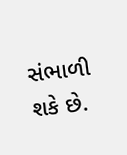સંભાળી શકે છે.